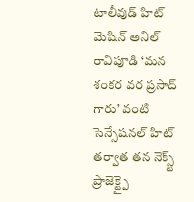టాలీవుడ్ హిట్ మెషిన్ అనిల్ రావిపూడి ‘మన శంకర వర ప్రసాద్ గారు’ వంటి సెన్సేషనల్ హిట్ తర్వాత తన నెక్స్ట్ ప్రాజెక్ట్పై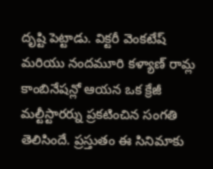దృష్టి పెట్టాడు. విక్టరీ వెంకటేష్ మరియు నందమూరి కళ్యాణ్ రామ్ల కాంబినేషన్లో ఆయన ఒక క్రేజీ మల్టీస్టారర్ను ప్రకటించిన సంగతి తెలిసిందే. ప్రస్తుతం ఈ సినిమాకు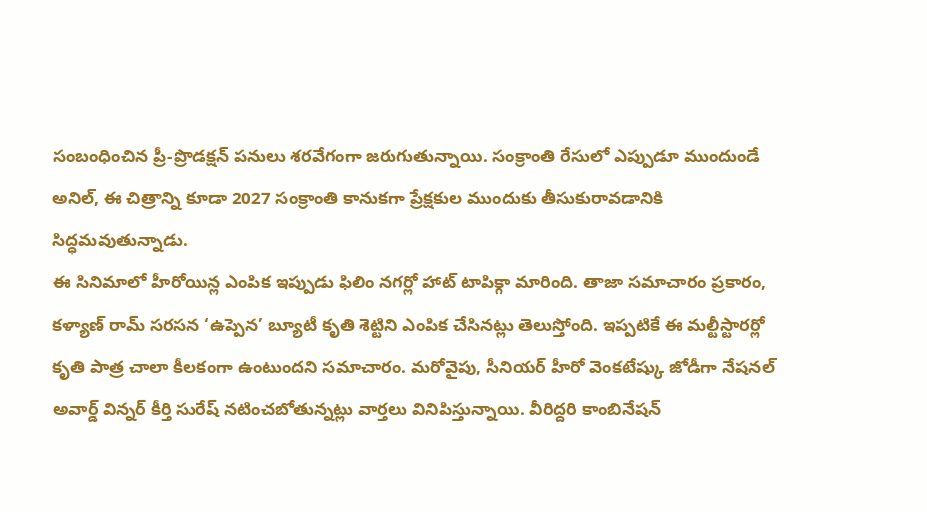సంబంధించిన ప్రీ-ప్రొడక్షన్ పనులు శరవేగంగా జరుగుతున్నాయి. సంక్రాంతి రేసులో ఎప్పుడూ ముందుండే అనిల్, ఈ చిత్రాన్ని కూడా 2027 సంక్రాంతి కానుకగా ప్రేక్షకుల ముందుకు తీసుకురావడానికి సిద్ధమవుతున్నాడు.
ఈ సినిమాలో హీరోయిన్ల ఎంపిక ఇప్పుడు ఫిలిం నగర్లో హాట్ టాపిక్గా మారింది. తాజా సమాచారం ప్రకారం, కళ్యాణ్ రామ్ సరసన ‘ఉప్పెన’ బ్యూటీ కృతి శెట్టిని ఎంపిక చేసినట్లు తెలుస్తోంది. ఇప్పటికే ఈ మల్టీస్టారర్లో కృతి పాత్ర చాలా కీలకంగా ఉంటుందని సమాచారం. మరోవైపు, సీనియర్ హీరో వెంకటేష్కు జోడీగా నేషనల్ అవార్డ్ విన్నర్ కీర్తి సురేష్ నటించబోతున్నట్లు వార్తలు వినిపిస్తున్నాయి. వీరిద్దరి కాంబినేషన్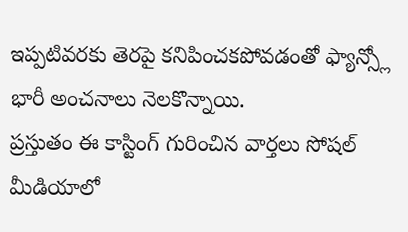ఇప్పటివరకు తెరపై కనిపించకపోవడంతో ఫ్యాన్స్లో భారీ అంచనాలు నెలకొన్నాయి.
ప్రస్తుతం ఈ కాస్టింగ్ గురించిన వార్తలు సోషల్ మీడియాలో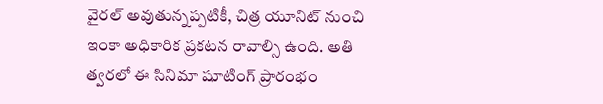వైరల్ అవుతున్నప్పటికీ, చిత్ర యూనిట్ నుంచి ఇంకా అధికారిక ప్రకటన రావాల్సి ఉంది. అతి త్వరలో ఈ సినిమా షూటింగ్ ప్రారంభం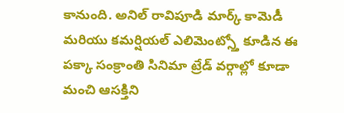కానుంది. అనిల్ రావిపూడి మార్క్ కామెడీ మరియు కమర్షియల్ ఎలిమెంట్స్తో కూడిన ఈ పక్కా సంక్రాంతి సినిమా ట్రేడ్ వర్గాల్లో కూడా మంచి ఆసక్తిని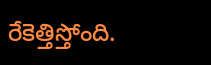రేకెత్తిస్తోంది.